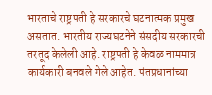भारताचे राष्ट्रपती हे सरकारचे घटनात्मक प्रमुख असतात. भारतीय राज्यघटनेने संसदीय सरकारची तरतूद केलेली आहे. राष्ट्रपती हे केवळ नाममात्र कार्यकारी बनवले गेले आहेत. पंतप्रधानांच्या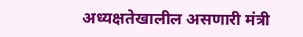अध्यक्षतेखालील असणारी मंत्री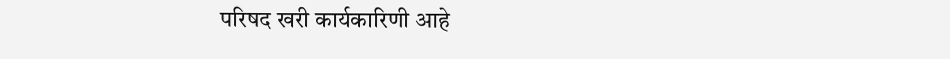परिषद खरी कार्यकारिणी आहे